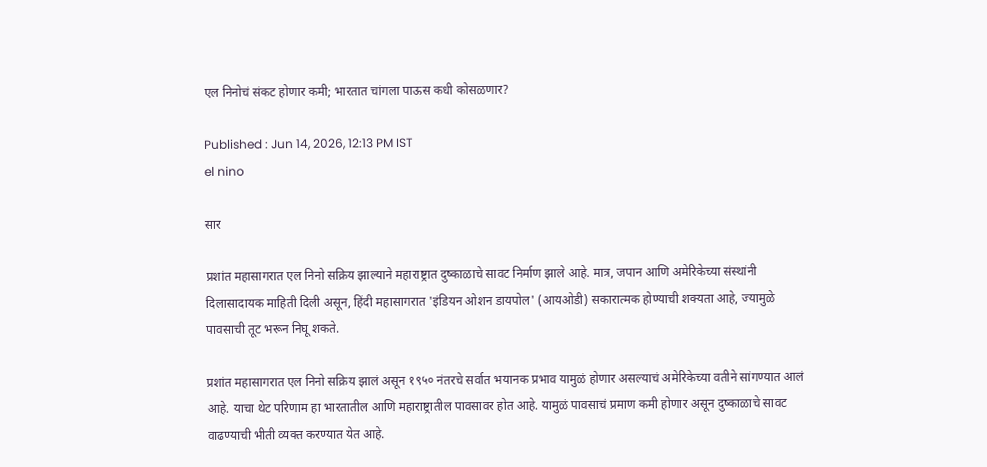एल निनोचं संकट होणार कमी; भारतात चांगला पाऊस कधी कोसळणार?

Published : Jun 14, 2026, 12:13 PM IST
el nino

सार

प्रशांत महासागरात एल निनो सक्रिय झाल्याने महाराष्ट्रात दुष्काळाचे सावट निर्माण झाले आहे. मात्र, जपान आणि अमेरिकेच्या संस्थांनी दिलासादायक माहिती दिली असून, हिंदी महासागरात 'इंडियन ओशन डायपोल' (आयओडी) सकारात्मक होण्याची शक्यता आहे, ज्यामुळे पावसाची तूट भरून निघू शकते.

प्रशांत महासागरात एल निनो सक्रिय झालं असून १९५० नंतरचे सर्वात भयानक प्रभाव यामुळं होणार असल्याचं अमेरिकेच्या वतीने सांगण्यात आलं आहे. याचा थेट परिणाम हा भारतातील आणि महाराष्ट्रातील पावसावर होत आहे. यामुळं पावसाचं प्रमाण कमी होणार असून दुष्काळाचे सावट वाढण्याची भीती व्यक्त करण्यात येत आहे.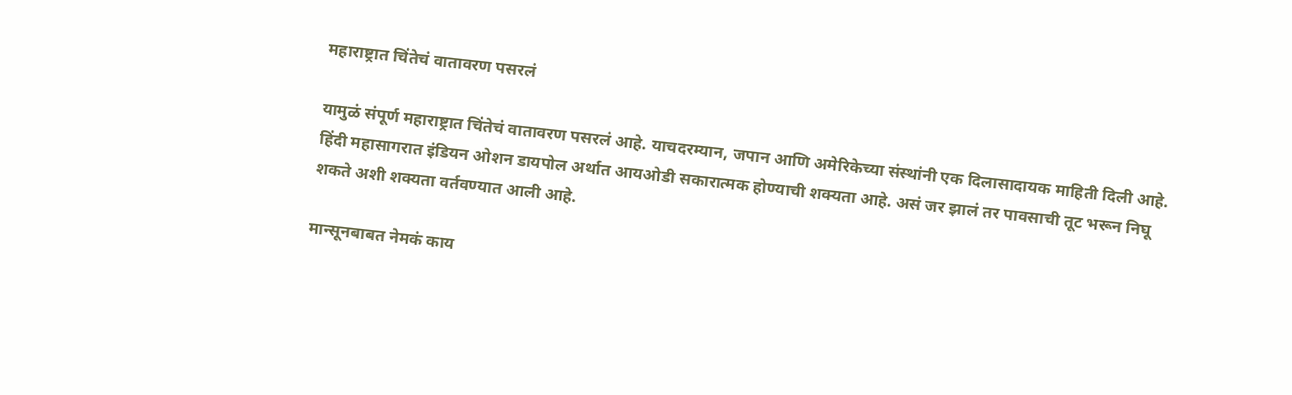महाराष्ट्रात चिंतेचं वातावरण पसरलं

यामुळं संपूर्ण महाराष्ट्रात चिंतेचं वातावरण पसरलं आहे. याचदरम्यान, जपान आणि अमेरिकेच्या संस्थांनी एक दिलासादायक माहिती दिली आहे. हिंदी महासागरात इंडियन ओशन डायपोल अर्थात आयओडी सकारात्मक होण्याची शक्यता आहे. असं जर झालं तर पावसाची तूट भरून निघू शकते अशी शक्यता वर्तवण्यात आली आहे.

मान्सूनबाबत नेमकं काय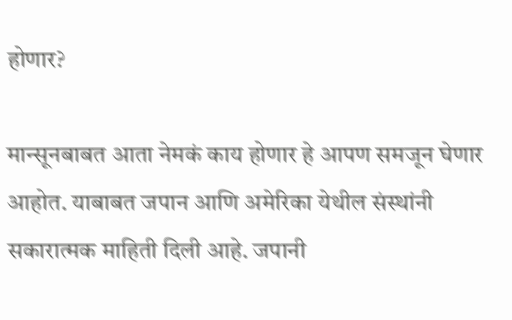होणार?

मान्सूनबाबत आता नेमकं काय होणार हे आपण समजून घेणार आहोत. याबाबत जपान आणि अमेरिका येथील संस्थांनी सकारात्मक माहिती दिली आहे. जपानी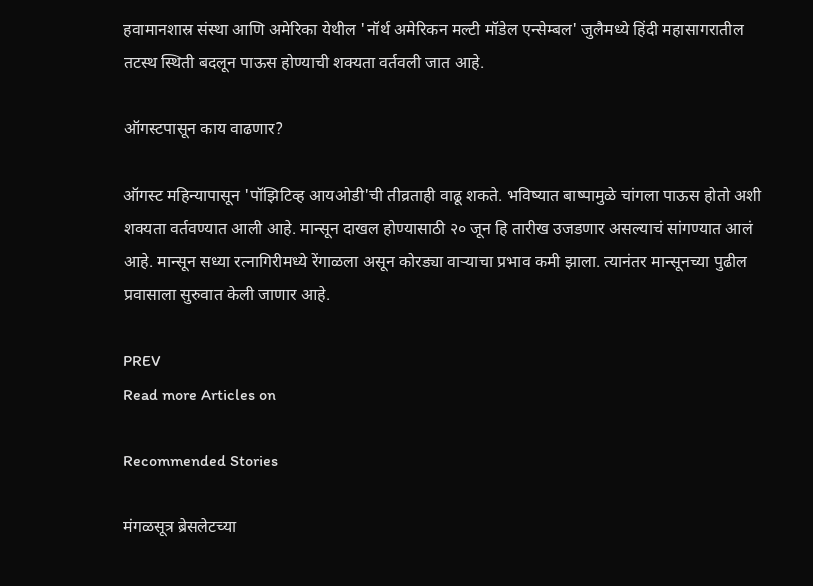हवामानशास्र संस्था आणि अमेरिका येथील 'नॉर्थ अमेरिकन मल्टी मॉडेल एन्सेम्बल' जुलैमध्ये हिंदी महासागरातील तटस्थ स्थिती बदलून पाऊस होण्याची शक्यता वर्तवली जात आहे.

ऑगस्टपासून काय वाढणार?

ऑगस्ट महिन्यापासून 'पॉझिटिव्ह आयओडी'ची तीव्रताही वाढू शकते. भविष्यात बाष्पामुळे चांगला पाऊस होतो अशी शक्यता वर्तवण्यात आली आहे. मान्सून दाखल होण्यासाठी २० जून हि तारीख उजडणार असल्याचं सांगण्यात आलं आहे. मान्सून सध्या रत्नागिरीमध्ये रेंगाळला असून कोरड्या वाऱ्याचा प्रभाव कमी झाला. त्यानंतर मान्सूनच्या पुढील प्रवासाला सुरुवात केली जाणार आहे.

PREV
Read more Articles on

Recommended Stories

मंगळसूत्र ब्रेसलेटच्या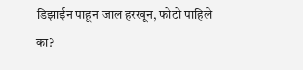डिझाईन पाहून जाल हरखून, फोटो पाहिले का?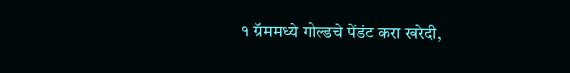१ ग्रॅममध्ये गोल्डचे पेंडंट करा खरेदी,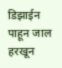डिझाईन पाहून जाल हरखून